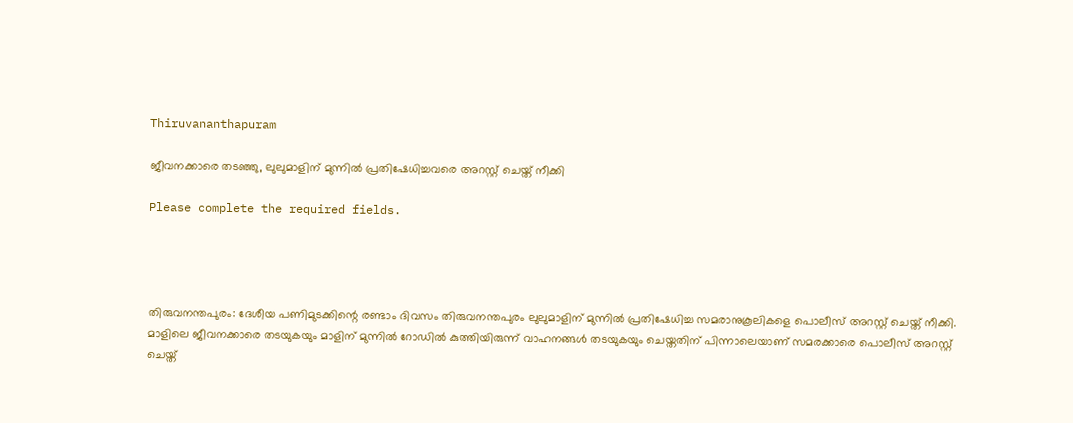Thiruvananthapuram

ജീവനക്കാരെ തടഞ്ഞു, ലുലുമാളിന് മുന്നിൽ പ്രതിഷേധിച്ചവരെ അറസ്റ്റ് ചെയ്ത് നീക്കി

Please complete the required fields.




തിരുവനന്തപുരം: ദേശീയ പണിമുടക്കിന്റെ രണ്ടാം ദിവസം തിരുവനന്തപുരം ലുലുമാളിന് മുന്നിൽ പ്രതിഷേധിച്ച സമരാനുകൂലികളെ പൊലീസ് അറസ്റ്റ് ചെയ്ത് നീക്കി. മാളിലെ ജീവനക്കാരെ തടയുകയും മാളിന് മുന്നിൽ റോഡിൽ കുത്തിയിരുന്ന് വാഹനങ്ങൾ തടയുകയും ചെയ്തതിന് പിന്നാലെയാണ് സമരക്കാരെ പൊലീസ് അറസ്റ്റ് ചെയ്ത്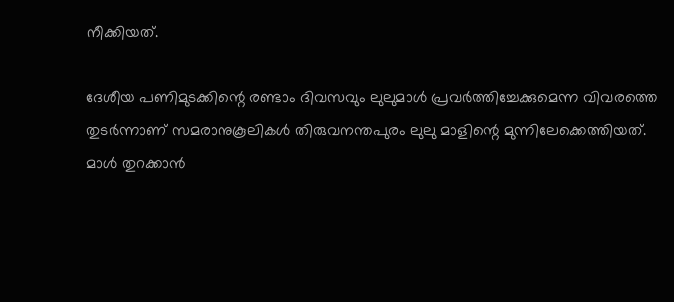നീക്കിയത്.

ദേശീയ പണിമുടക്കിന്റെ രണ്ടാം ദിവസവും ലുലുമാൾ പ്രവർത്തിച്ചേക്കുമെന്ന വിവരത്തെ തുടർന്നാണ് സമരാനുകൂലികൾ തിരുവനന്തപുരം ലുലു മാളിന്റെ മുന്നിലേക്കെത്തിയത്. മാൾ തുറക്കാൻ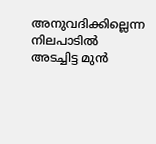അനുവദിക്കില്ലെന്ന നിലപാടിൽ അടച്ചിട്ട മുൻ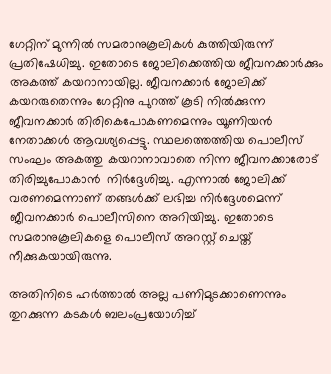ഗേറ്റിന് മുന്നിൽ സമരാനുകൂലികൾ കുത്തിയിരുന്ന് പ്രതിഷേധിച്ചു. ഇതോടെ ജോലിക്കെത്തിയ ജീവനക്കാർക്കും അകത്ത് കയറാനായില്ല. ജീവനക്കാർ ജോലിക്ക് കയറരുതെന്നും ഗേറ്റിനു പുറത്ത് കൂടി നിൽക്കുന്ന ജീവനക്കാർ തിരികെപോകണമെന്നും യൂണിയൻ നേതാക്കൾ ആവശ്യപ്പെട്ടു. സ്ഥലത്തെത്തിയ പൊലീസ് സംഘം അകത്തു കയറാനാവാതെ നിന്ന ജീവനക്കാരോട് തിരിച്ചുപോകാൻ  നിർദ്ദേശിച്ചു. എന്നാൽ ജോലിക്ക് വരണമെന്നാണ് തങ്ങൾക്ക് ലഭിച്ച നിർദ്ദേശമെന്ന് ജീവനക്കാർ പൊലീസിനെ അറിയിച്ചു. ഇതോടെ സമരാനുകൂലികളെ പൊലീസ് അറസ്റ്റ് ചെയ്ത് നീക്കുകയായിരുന്നു.

അതിനിടെ ഹര്‍ത്താല്‍ അല്ല പണിമുടക്കാണെന്നും തുറക്കുന്ന കടകള്‍ ബലംപ്രയോഗിച്ച്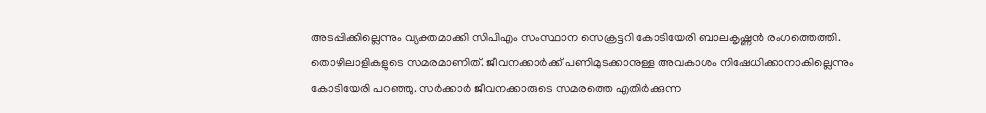അടപ്പിക്കില്ലെന്നും വ്യക്തമാക്കി സിപിഎം സംസ്ഥാന സെക്രട്ടറി കോടിയേരി ബാലകൃഷ്ണൻ രംഗത്തെത്തി. തൊഴിലാളികളുടെ സമരമാണിത്. ജീവനക്കാർക്ക് പണിമുടക്കാനുള്ള അവകാശം നിഷേധിക്കാനാകില്ലെന്നും കോടിയേരി പറഞ്ഞു. സര്‍ക്കാര്‍ ജീവനക്കാരുടെ സമരത്തെ എതിര്‍ക്കുന്ന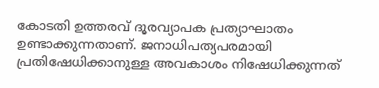കോടതി ഉത്തരവ് ദൂരവ്യാപക പ്രത്യാഘാതം ഉണ്ടാക്കുന്നതാണ്. ജനാധിപത്യപരമായി പ്രതിഷേധിക്കാനുള്ള അവകാശം നിഷേധിക്കുന്നത്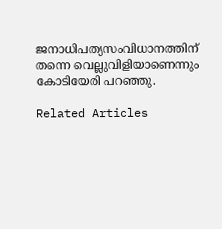ജനാധിപത്യസംവിധാനത്തിന് തന്നെ വെല്ലുവിളിയാണെന്നും കോടിയേരി പറഞ്ഞു.

Related Articles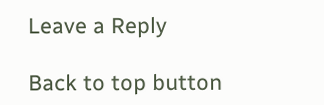Leave a Reply

Back to top button